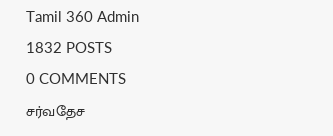Tamil 360 Admin
1832 POSTS
0 COMMENTS
சர்வதேச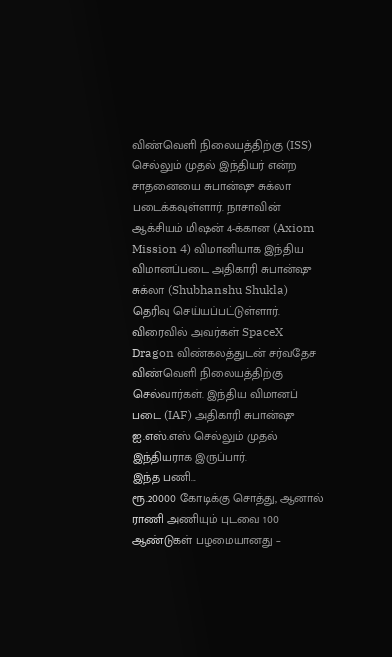விண்வெளி நிலையத்திற்கு (ISS) செல்லும் முதல் இந்தியர் என்ற சாதனையை சுபான்ஷு சுக்லா படைக்கவுள்ளார். நாசாவின் ஆக்சியம் மிஷன் 4-க்கான (Axiom Mission 4) விமானியாக இந்திய விமானப்படை அதிகாரி சுபான்ஷு சுக்லா (Shubhanshu Shukla) தெரிவு செய்யப்பட்டுள்ளார்.
விரைவில் அவர்கள் SpaceX Dragon விண்கலத்துடன் சர்வதேச விண்வெளி நிலையத்திற்கு செல்வார்கள். இந்திய விமானப் படை (IAF) அதிகாரி சுபான்ஷு ஐ.எஸ்.எஸ் செல்லும் முதல் இந்தியராக இருப்பார்.
இந்த பணி...
ரூ.20000 கோடிக்கு சொத்து, ஆனால் ராணி அணியும் புடவை 100 ஆண்டுகள் பழமையானது –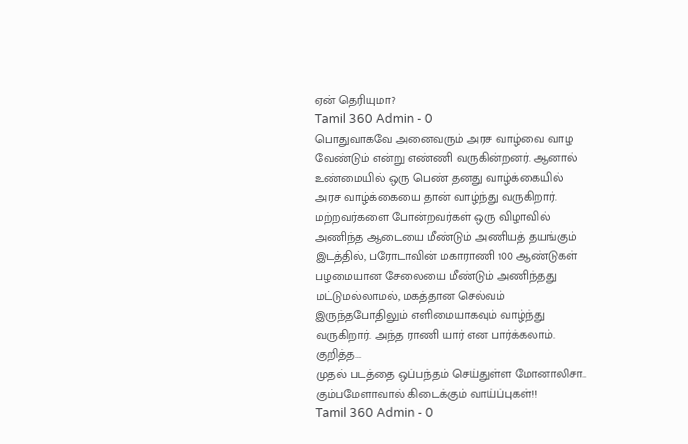ஏன் தெரியுமா?
Tamil 360 Admin - 0
பொதுவாகவே அனைவரும் அரச வாழ்வை வாழ வேண்டும் என்று எண்ணி வருகின்றனர். ஆனால் உண்மையில் ஒரு பெண் தனது வாழ்க்கையில் அரச வாழ்க்கையை தான் வாழ்ந்து வருகிறார்.
மற்றவர்களை போன்றவர்கள் ஒரு விழாவில் அணிந்த ஆடையை மீண்டும் அணியத் தயங்கும் இடத்தில், பரோடாவின் மகாராணி 100 ஆண்டுகள் பழமையான சேலையை மீண்டும் அணிந்தது மட்டுமல்லாமல், மகத்தான செல்வம் இருந்தபோதிலும் எளிமையாகவும் வாழ்ந்து வருகிறார். அந்த ராணி யார் என பார்க்கலாம்.
குறித்த...
முதல் படத்தை ஒப்பந்தம் செய்துள்ள மோனாலிசா.. கும்பமேளாவால் கிடைக்கும் வாய்ப்புகள்!!
Tamil 360 Admin - 0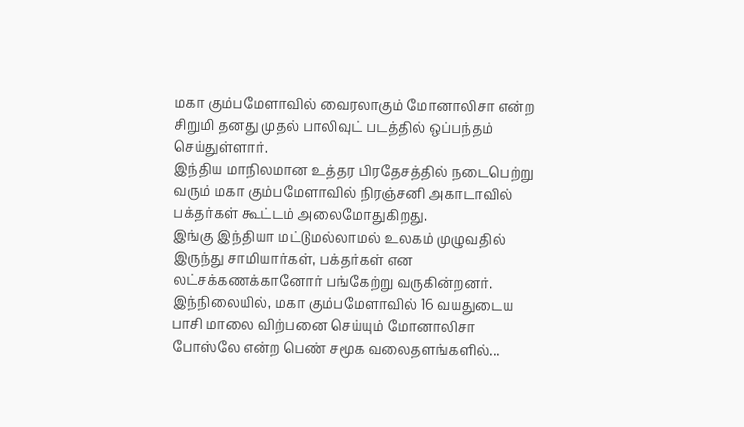மகா கும்பமேளாவில் வைரலாகும் மோனாலிசா என்ற சிறுமி தனது முதல் பாலிவுட் படத்தில் ஒப்பந்தம் செய்துள்ளார்.
இந்திய மாநிலமான உத்தர பிரதேசத்தில் நடைபெற்று வரும் மகா கும்பமேளாவில் நிரஞ்சனி அகாடாவில் பக்தர்கள் கூட்டம் அலைமோதுகிறது.
இங்கு இந்தியா மட்டுமல்லாமல் உலகம் முழுவதில் இருந்து சாமியார்கள், பக்தர்கள் என லட்சக்கணக்கானோர் பங்கேற்று வருகின்றனர்.
இந்நிலையில், மகா கும்பமேளாவில் 16 வயதுடைய பாசி மாலை விற்பனை செய்யும் மோனாலிசா போஸ்லே என்ற பெண் சமூக வலைதளங்களில்...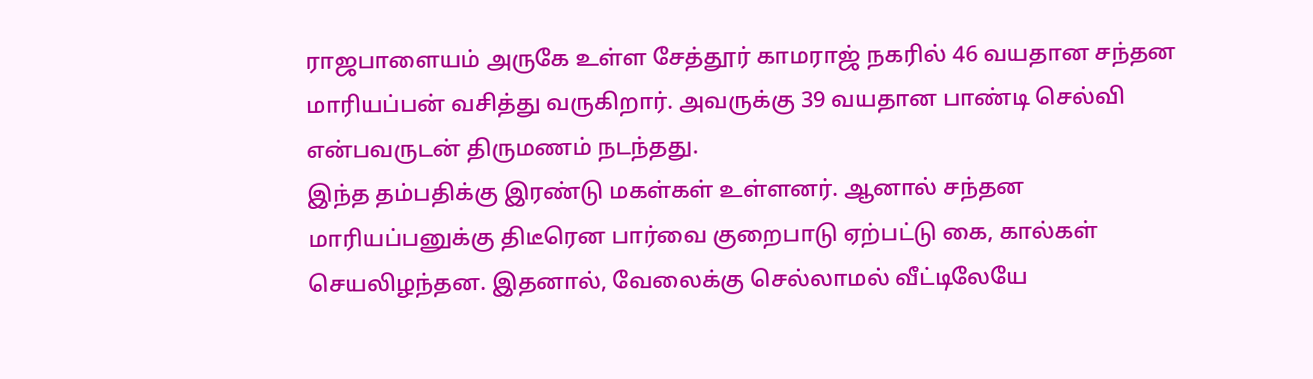ராஜபாளையம் அருகே உள்ள சேத்தூர் காமராஜ் நகரில் 46 வயதான சந்தன மாரியப்பன் வசித்து வருகிறார். அவருக்கு 39 வயதான பாண்டி செல்வி என்பவருடன் திருமணம் நடந்தது.
இந்த தம்பதிக்கு இரண்டு மகள்கள் உள்ளனர். ஆனால் சந்தன மாரியப்பனுக்கு திடீரென பார்வை குறைபாடு ஏற்பட்டு கை, கால்கள் செயலிழந்தன. இதனால், வேலைக்கு செல்லாமல் வீட்டிலேயே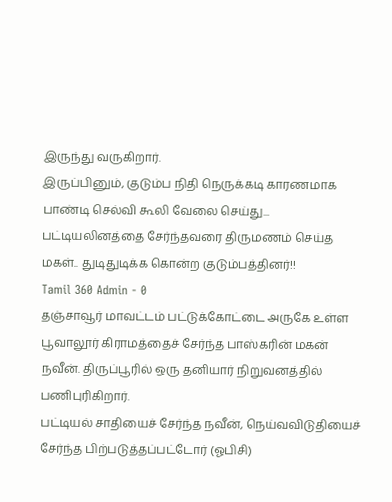இருந்து வருகிறார்.
இருப்பினும், குடும்ப நிதி நெருக்கடி காரணமாக பாண்டி செல்வி கூலி வேலை செய்து...
பட்டியலினத்தை சேர்ந்தவரை திருமணம் செய்த மகள்.. துடிதுடிக்க கொன்ற குடும்பத்தினர்!!
Tamil 360 Admin - 0
தஞ்சாவூர் மாவட்டம் பட்டுக்கோட்டை அருகே உள்ள பூவாலூர் கிராமத்தைச் சேர்ந்த பாஸ்கரின் மகன் நவீன். திருப்பூரில் ஒரு தனியார் நிறுவனத்தில் பணிபுரிகிறார்.
பட்டியல் சாதியைச் சேர்ந்த நவீன், நெய்வவிடுதியைச் சேர்ந்த பிற்படுத்தப்பட்டோர் (ஓபிசி)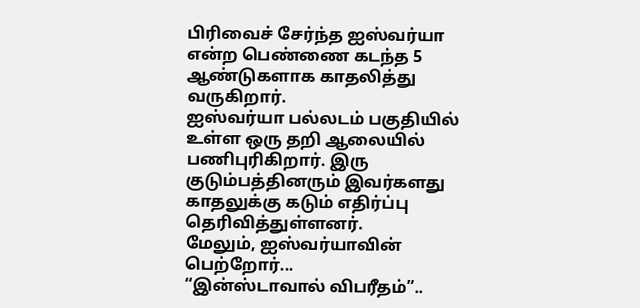பிரிவைச் சேர்ந்த ஐஸ்வர்யா என்ற பெண்ணை கடந்த 5 ஆண்டுகளாக காதலித்து வருகிறார்.
ஐஸ்வர்யா பல்லடம் பகுதியில் உள்ள ஒரு தறி ஆலையில் பணிபுரிகிறார். இரு குடும்பத்தினரும் இவர்களது காதலுக்கு கடும் எதிர்ப்பு தெரிவித்துள்ளனர்.
மேலும், ஐஸ்வர்யாவின் பெற்றோர்...
“இன்ஸ்டாவால் விபரீதம்”..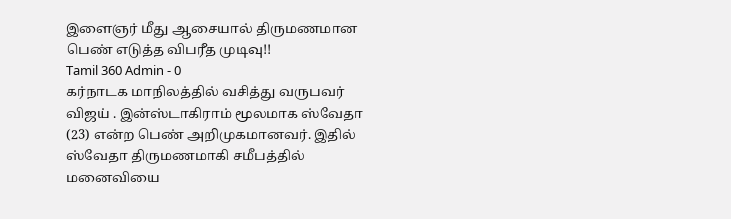இளைஞர் மீது ஆசையால் திருமணமான பெண் எடுத்த விபரீத முடிவு!!
Tamil 360 Admin - 0
கர்நாடக மாநிலத்தில் வசித்து வருபவர் விஜய் . இன்ஸ்டாகிராம் மூலமாக ஸ்வேதா (23) என்ற பெண் அறிமுகமானவர். இதில் ஸ்வேதா திருமணமாகி சமீபத்தில் மனைவியை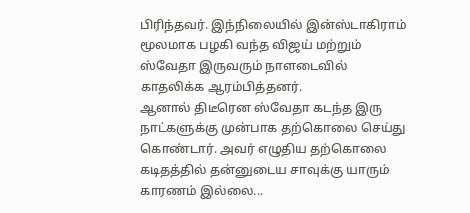பிரிந்தவர். இந்நிலையில் இன்ஸ்டாகிராம் மூலமாக பழகி வந்த விஜய் மற்றும் ஸ்வேதா இருவரும் நாளடைவில் காதலிக்க ஆரம்பித்தனர்.
ஆனால் திடீரென ஸ்வேதா கடந்த இரு நாட்களுக்கு முன்பாக தற்கொலை செய்து கொண்டார். அவர் எழுதிய தற்கொலை கடிதத்தில் தன்னுடைய சாவுக்கு யாரும் காரணம் இல்லை...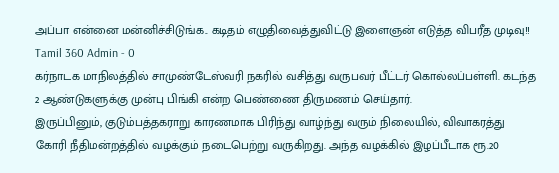அப்பா என்னை மன்னிச்சிடுங்க.. கடிதம் எழுதிவைத்துவிட்டு இளைஞன் எடுத்த விபரீத முடிவு!!
Tamil 360 Admin - 0
கர்நாடக மாநிலத்தில் சாமுண்டேஸ்வரி நகரில் வசித்து வருபவர் பீட்டர் கொல்லப்பள்ளி. கடந்த 2 ஆண்டுகளுக்கு முன்பு பிங்கி என்ற பெண்ணை திருமணம் செய்தார்.
இருப்பினும், குடும்பத்தகராறு காரணமாக பிரிந்து வாழ்ந்து வரும் நிலையில், விவாகரத்து கோரி நீதிமன்றத்தில் வழக்கும் நடைபெற்று வருகிறது. அந்த வழக்கில் இழப்பீடாக ரூ.20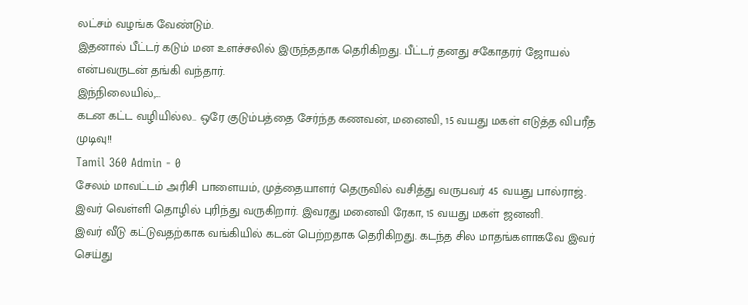லட்சம் வழங்க வேண்டும்.
இதனால் பீட்டர் கடும் மன உளச்சலில் இருந்ததாக தெரிகிறது. பீட்டர் தனது சகோதரர் ஜோயல் என்பவருடன் தங்கி வந்தார்.
இந்நிலையில்,...
கடன கட்ட வழியில்ல.. ஒரே குடும்பத்தை சேர்ந்த கணவன், மனைவி, 15 வயது மகள் எடுத்த விபரீத முடிவு!!
Tamil 360 Admin - 0
சேலம் மாவட்டம் அரிசி பாளையம், முத்தையாளர் தெருவில் வசித்து வருபவர் 45 வயது பால்ராஜ். இவர் வெள்ளி தொழில் புரிந்து வருகிறார். இவரது மனைவி ரேகா, 15 வயது மகள் ஜனனி.
இவர் வீடு கட்டுவதற்காக வங்கியில் கடன் பெற்றதாக தெரிகிறது. கடந்த சில மாதங்களாகவே இவர் செய்து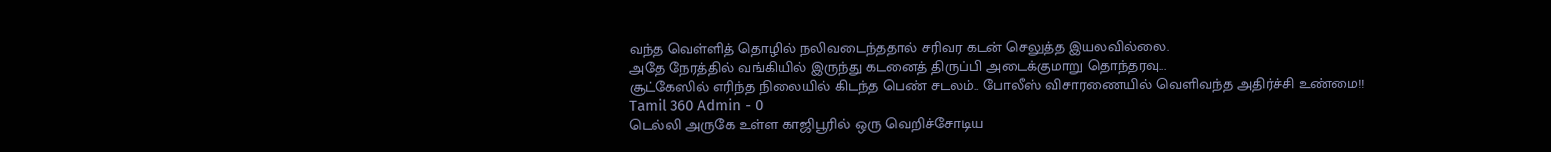வந்த வெள்ளித் தொழில் நலிவடைந்ததால் சரிவர கடன் செலுத்த இயலவில்லை.
அதே நேரத்தில் வங்கியில் இருந்து கடனைத் திருப்பி அடைக்குமாறு தொந்தரவு...
சூட்கேஸில் எரிந்த நிலையில் கிடந்த பெண் சடலம்.. போலீஸ் விசாரணையில் வெளிவந்த அதிர்ச்சி உண்மை!!
Tamil 360 Admin - 0
டெல்லி அருகே உள்ள காஜிபூரில் ஒரு வெறிச்சோடிய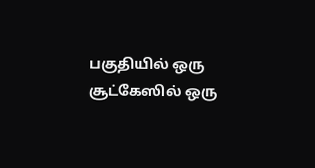பகுதியில் ஒரு சூட்கேஸில் ஒரு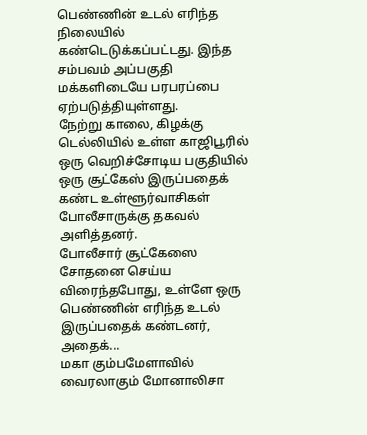பெண்ணின் உடல் எரிந்த நிலையில் கண்டெடுக்கப்பட்டது. இந்த சம்பவம் அப்பகுதி மக்களிடையே பரபரப்பை ஏற்படுத்தியுள்ளது.
நேற்று காலை, கிழக்கு டெல்லியில் உள்ள காஜிபூரில் ஒரு வெறிச்சோடிய பகுதியில் ஒரு சூட்கேஸ் இருப்பதைக் கண்ட உள்ளூர்வாசிகள் போலீசாருக்கு தகவல் அளித்தனர்.
போலீசார் சூட்கேஸை சோதனை செய்ய விரைந்தபோது, உள்ளே ஒரு பெண்ணின் எரிந்த உடல் இருப்பதைக் கண்டனர், அதைக்...
மகா கும்பமேளாவில் வைரலாகும் மோனாலிசா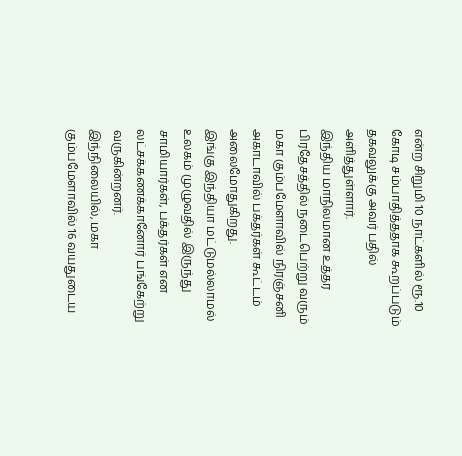என்ற சிறுமி 10 நாட்களில் ரூ.10 கோடி சம்பாதித்ததாக கூறப்படும் தகவலுக்கு அவர் பதில் அளித்துள்ளார்.
இந்திய மாநிலமான உத்தர பிரதேசத்தில் நடைபெற்று வரும் மகா கும்பமேளாவில் நிரஞ்சனி அகாடாவில் பக்தர்கள் கூட்டம் அலைமோதுகிறது.
இங்கு இந்தியா மட்டுமல்லாமல் உலகம் முழுவதில் இருந்து சாமியார்கள், பக்தர்கள் என லட்சக்கணக்கானோர் பங்கேற்று வருகின்றனர்.
இந்நிலையில், மகா கும்பமேளாவில் 16 வயதுடைய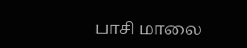பாசி மாலை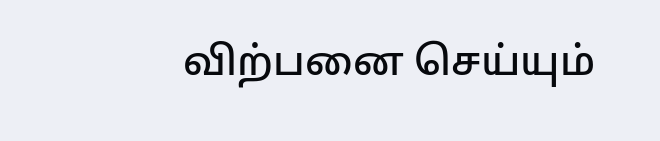விற்பனை செய்யும்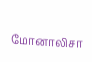மோனாலிசா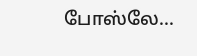போஸ்லே...